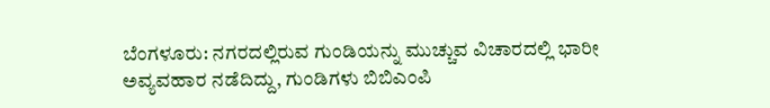ಬೆಂಗಳೂರು: ನಗರದಲ್ಲಿರುವ ಗುಂಡಿಯನ್ನು ಮುಚ್ಚುವ ವಿಚಾರದಲ್ಲಿ ಭಾರೀ ಅವ್ಯವಹಾರ ನಡೆದಿದ್ದು, ಗುಂಡಿಗಳು ಬಿಬಿಎಂಪಿ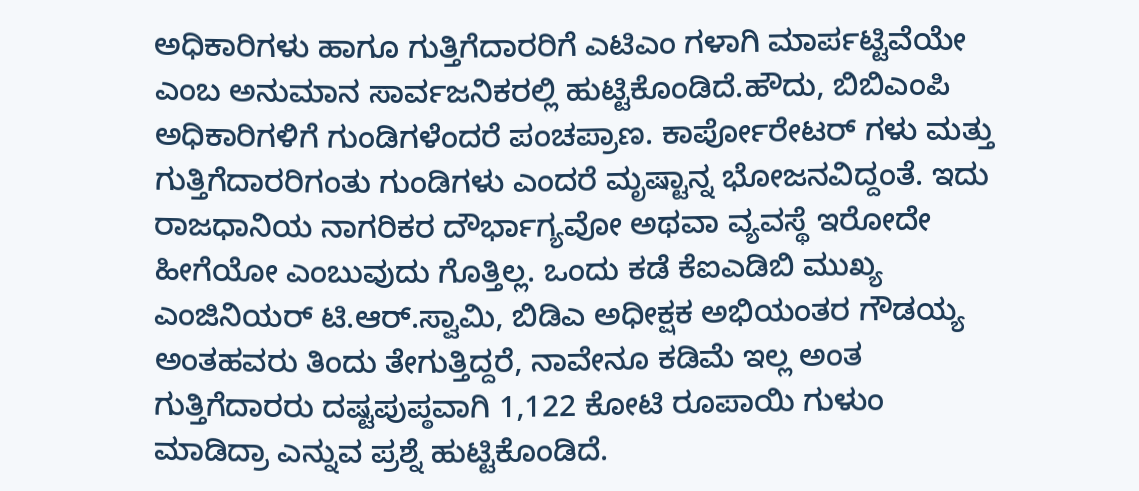ಅಧಿಕಾರಿಗಳು ಹಾಗೂ ಗುತ್ತಿಗೆದಾರರಿಗೆ ಎಟಿಎಂ ಗಳಾಗಿ ಮಾರ್ಪಟ್ಟಿವೆಯೇ ಎಂಬ ಅನುಮಾನ ಸಾರ್ವಜನಿಕರಲ್ಲಿ ಹುಟ್ಟಿಕೊಂಡಿದೆ.ಹೌದು, ಬಿಬಿಎಂಪಿ ಅಧಿಕಾರಿಗಳಿಗೆ ಗುಂಡಿಗಳೆಂದರೆ ಪಂಚಪ್ರಾಣ. ಕಾರ್ಪೋರೇಟರ್ ಗಳು ಮತ್ತು ಗುತ್ತಿಗೆದಾರರಿಗಂತು ಗುಂಡಿಗಳು ಎಂದರೆ ಮೃಷ್ಟಾನ್ನ ಭೋಜನವಿದ್ದಂತೆ. ಇದು ರಾಜಧಾನಿಯ ನಾಗರಿಕರ ದೌರ್ಭಾಗ್ಯವೋ ಅಥವಾ ವ್ಯವಸ್ಥೆ ಇರೋದೇ ಹೀಗೆಯೋ ಎಂಬುವುದು ಗೊತ್ತಿಲ್ಲ. ಒಂದು ಕಡೆ ಕೆಐಎಡಿಬಿ ಮುಖ್ಯ ಎಂಜಿನಿಯರ್ ಟಿ.ಆರ್.ಸ್ವಾಮಿ, ಬಿಡಿಎ ಅಧೀಕ್ಷಕ ಅಭಿಯಂತರ ಗೌಡಯ್ಯ ಅಂತಹವರು ತಿಂದು ತೇಗುತ್ತಿದ್ದರೆ, ನಾವೇನೂ ಕಡಿಮೆ ಇಲ್ಲ ಅಂತ ಗುತ್ತಿಗೆದಾರರು ದಷ್ಟಪುಪ್ಠವಾಗಿ 1,122 ಕೋಟಿ ರೂಪಾಯಿ ಗುಳುಂ ಮಾಡಿದ್ರಾ ಎನ್ನುವ ಪ್ರಶ್ನೆ ಹುಟ್ಟಿಕೊಂಡಿದೆ.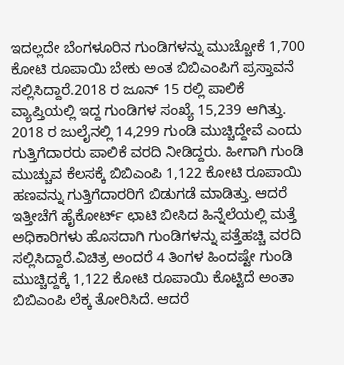ಇದಲ್ಲದೇ ಬೆಂಗಳೂರಿನ ಗುಂಡಿಗಳನ್ನು ಮುಚ್ಚೋಕೆ 1,700 ಕೋಟಿ ರೂಪಾಯಿ ಬೇಕು ಅಂತ ಬಿಬಿಎಂಪಿಗೆ ಪ್ರಸ್ತಾವನೆ ಸಲ್ಲಿಸಿದ್ದಾರೆ.2018 ರ ಜೂನ್ 15 ರಲ್ಲಿ ಪಾಲಿಕೆ ವ್ಯಾಪ್ತಿಯಲ್ಲಿ ಇದ್ದ ಗುಂಡಿಗಳ ಸಂಖ್ಯೆ 15,239 ಆಗಿತ್ತು. 2018 ರ ಜುಲೈನಲ್ಲಿ 14,299 ಗುಂಡಿ ಮುಚ್ಚಿದ್ದೇವೆ ಎಂದು ಗುತ್ತಿಗೆದಾರರು ಪಾಲಿಕೆ ವರದಿ ನೀಡಿದ್ದರು. ಹೀಗಾಗಿ ಗುಂಡಿ ಮುಚ್ಚುವ ಕೆಲಸಕ್ಕೆ ಬಿಬಿಎಂಪಿ 1,122 ಕೋಟಿ ರೂಪಾಯಿ ಹಣವನ್ನು ಗುತ್ತಿಗೆದಾರರಿಗೆ ಬಿಡುಗಡೆ ಮಾಡಿತ್ತು. ಆದರೆ ಇತ್ತೀಚೆಗೆ ಹೈಕೋರ್ಟ್ ಛಾಟಿ ಬೀಸಿದ ಹಿನ್ನೆಲೆಯಲ್ಲಿ ಮತ್ತೆ ಅಧಿಕಾರಿಗಳು ಹೊಸದಾಗಿ ಗುಂಡಿಗಳನ್ನು ಪತ್ತೆಹಚ್ಚಿ ವರದಿ ಸಲ್ಲಿಸಿದ್ದಾರೆ.ವಿಚಿತ್ರ ಅಂದರೆ 4 ತಿಂಗಳ ಹಿಂದಷ್ಟೇ ಗುಂಡಿ ಮುಚ್ಚಿದ್ದಕ್ಕೆ 1,122 ಕೋಟಿ ರೂಪಾಯಿ ಕೊಟ್ಟಿದೆ ಅಂತಾ ಬಿಬಿಎಂಪಿ ಲೆಕ್ಕ ತೋರಿಸಿದೆ. ಆದರೆ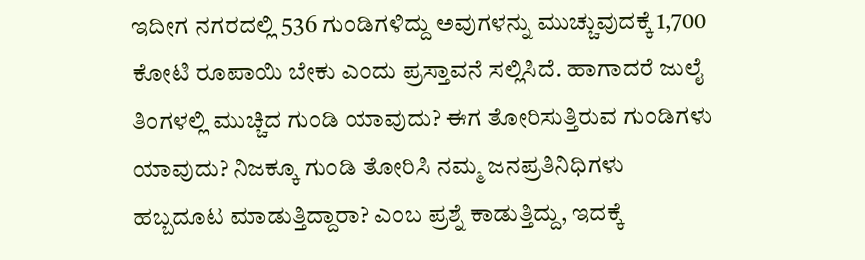ಇದೀಗ ನಗರದಲ್ಲಿ 536 ಗುಂಡಿಗಳಿದ್ದು ಅವುಗಳನ್ನು ಮುಚ್ಚುವುದಕ್ಕೆ 1,700 ಕೋಟಿ ರೂಪಾಯಿ ಬೇಕು ಎಂದು ಪ್ರಸ್ತಾವನೆ ಸಲ್ಲಿಸಿದೆ. ಹಾಗಾದರೆ ಜುಲೈ ತಿಂಗಳಲ್ಲಿ ಮುಚ್ಚಿದ ಗುಂಡಿ ಯಾವುದು? ಈಗ ತೋರಿಸುತ್ತಿರುವ ಗುಂಡಿಗಳು ಯಾವುದು? ನಿಜಕ್ಕೂ ಗುಂಡಿ ತೋರಿಸಿ ನಮ್ಮ ಜನಪ್ರತಿನಿಧಿಗಳು ಹಬ್ಬದೂಟ ಮಾಡುತ್ತಿದ್ದಾರಾ? ಎಂಬ ಪ್ರಶ್ನೆ ಕಾಡುತ್ತಿದ್ದು, ಇದಕ್ಕೆ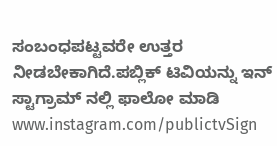ಸಂಬಂಧಪಟ್ಟವರೇ ಉತ್ತರ ನೀಡಬೇಕಾಗಿದೆ.ಪಬ್ಲಿಕ್ ಟಿವಿಯನ್ನು ಇನ್ ಸ್ಟಾಗ್ರಾಮ್ ನಲ್ಲಿ ಫಾಲೋ ಮಾಡಿ www.instagram.com/publictvSign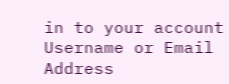in to your account
Username or Email Address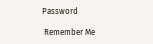Password

 Remember Me